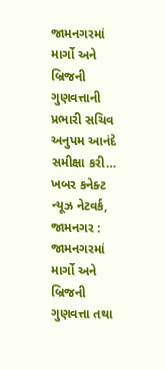જામનગરમાં માર્ગો અને બ્રિજની ગુણવત્તાની પ્રભારી સચિવ અનુપમ આનંદે સમીક્ષા કરી…
ખબર કનેક્ટ ન્યૂઝ નેટવર્ક, જામનગર : જામનગરમાં માર્ગો અને બ્રિજની ગુણવત્તા તથા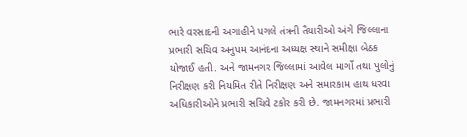ભારે વરસાદની અગાહીને પગલે તંત્રની તૈયારીઓ અંગે જિલ્લાના પ્રભારી સચિવ અનુપમ આનંદના અધ્યક્ષ સ્થાને સમીક્ષા બેઠક યોજાઈ હતી. અને જામનગર જિલ્લામાં આવેલ માર્ગો તથા પુલોનું નિરીક્ષણ કરી નિયમિત રીતે નિરીક્ષણ અને સમારકામ હાથ ધરવા અધિકારીઓને પ્રભારી સચિવે ટકોર કરી છે. જામનગરમાં પ્રભારી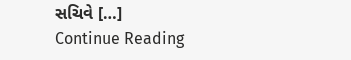સચિવે […]
Continue Reading